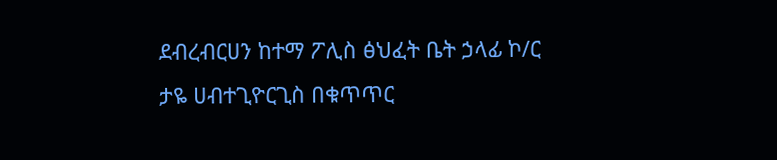ደብረብርሀን ከተማ ፖሊስ ፅህፈት ቤት ኃላፊ ኮ/ር ታዬ ሀብተጊዮርጊስ በቁጥጥር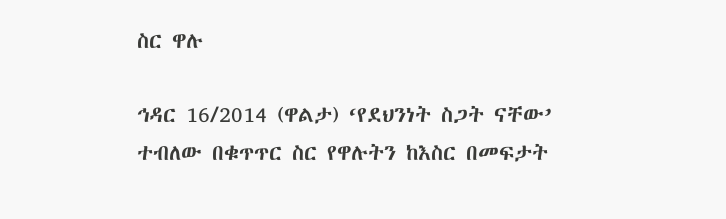ስር ዋሉ

ኅዳር 16/2014 (ዋልታ) ‘የደህንነት ስጋት ናቸው’ ተብለው በቁጥጥር ስር የዋሉትን ከእስር በመፍታት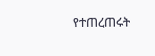የተጠረጠሩት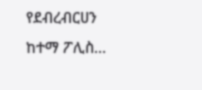የደብረብርሀን ከተማ ፖሊስ…